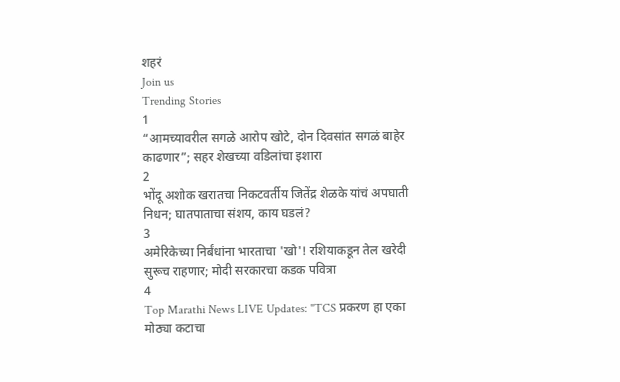शहरं
Join us
Trending Stories
1
“आमच्यावरील सगळे आरोप खोटे, दोन दिवसांत सगळं बाहेर काढणार”; सहर शेखच्या वडिलांचा इशारा
2
भोंदू अशोक खरातचा निकटवर्तीय जितेंद्र शेळके यांचं अपघाती निधन; घातपाताचा संशय, काय घडलं?
3
अमेरिकेच्या निर्बंधांना भारताचा 'खो'! रशियाकडून तेल खरेदी सुरूच राहणार; मोदी सरकारचा कडक पवित्रा
4
Top Marathi News LIVE Updates: "TCS प्रकरण हा एका मोठ्या कटाचा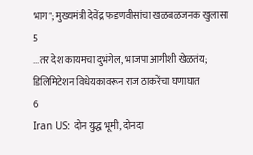भाग"; मुख्यमंत्री देवेंद्र फडणवीसांचा खळबळजनक खुलासा
5
...तर देश कायमचा दुभंगेल, भाजपा आगीशी खेळतंय; डिलिमिटेशन विधेयकावरून राज ठाकरेंचा घणाघात
6
Iran US: दोन युद्ध भूमी, दोनदा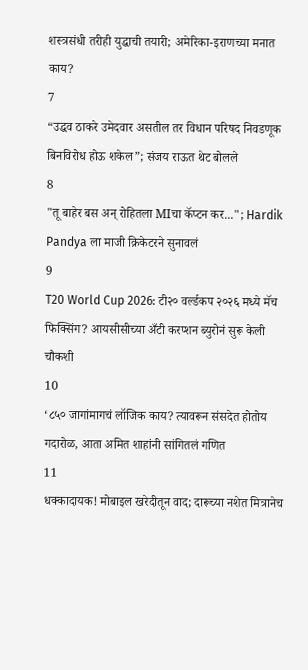शस्त्रसंधी तरीही युद्धाची तयारी; अमेरिका-इराणच्या मनात काय?
7
“उद्धव ठाकरे उमेदवार असतील तर विधान परिषद निवडणूक बिनविरोध होऊ शकेल”; संजय राऊत थेट बोलले
8
"तू बाहेर बस अन् रोहितला MIचा कॅप्टन कर..."; Hardik Pandya ला माजी क्रिकेटरने सुनावलं
9
T20 World Cup 2026: टी२० वर्ल्डकप २०२६ मध्ये मॅच फिक्सिंग? आयसीसीच्या अँटी करप्शन ब्युरोनं सुरू केली चौकशी
10
‘८५० जागांमागचं लॉजिक काय? त्यावरून संसदेत होतोय गदारोळ, आता अमित शाहांनी सांगितलं गणित
11
धक्कादायक! मोबाइल खरेदीतून वाद; दारूच्या नशेत मित्रानेच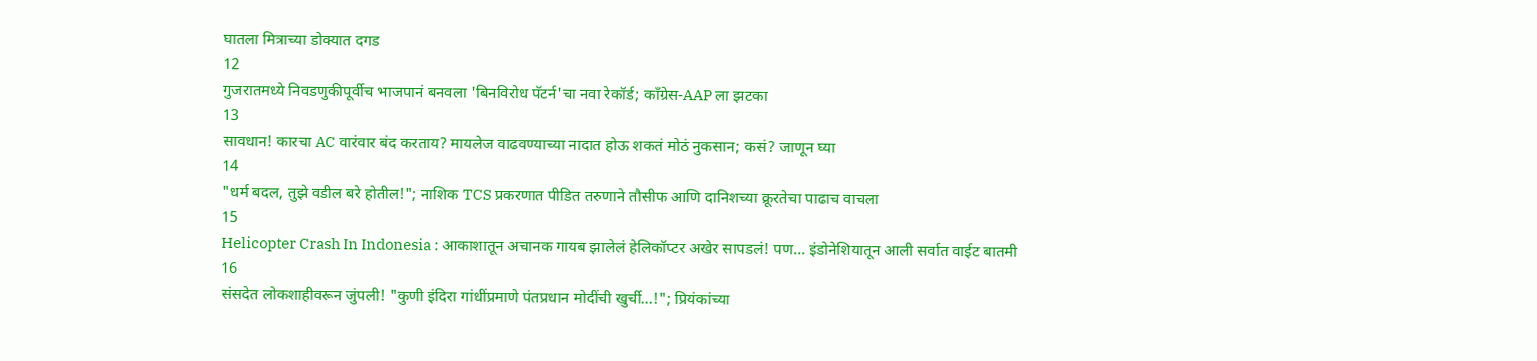घातला मित्राच्या डोक्यात दगड
12
गुजरातमध्ये निवडणुकीपूर्वीच भाजपानं बनवला 'बिनविरोध पॅटर्न'चा नवा रेकॉर्ड; काँग्रेस-AAP ला झटका
13
सावधान! कारचा AC वारंवार बंद करताय? मायलेज वाढवण्याच्या नादात होऊ शकतं मोठं नुकसान; कसं? जाणून घ्या
14
"धर्म बदल, तुझे वडील बरे होतील!"; नाशिक TCS प्रकरणात पीडित तरुणाने तौसीफ आणि दानिशच्या क्रूरतेचा पाढाच वाचला
15
Helicopter Crash In Indonesia : आकाशातून अचानक गायब झालेलं हेलिकॉप्टर अखेर सापडलं! पण... इंडोनेशियातून आली सर्वात वाईट बातमी
16
संसदेत लोकशाहीवरून जुंपली! "कुणी इंदिरा गांधींप्रमाणे पंतप्रधान मोदींची खुर्ची...!"; प्रियंकांच्या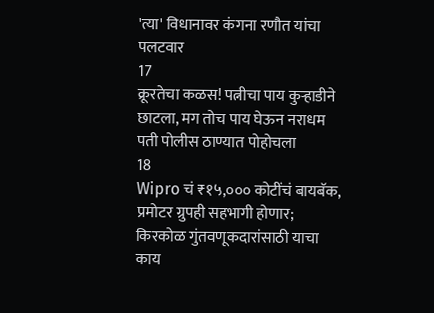'त्या' विधानावर कंगना रणौत यांचा पलटवार
17
क्रूरतेचा कळस! पत्नीचा पाय कुऱ्हाडीने छाटला, मग तोच पाय घेऊन नराधम पती पोलीस ठाण्यात पोहोचला
18
Wipro चं ₹१५,००० कोटींचं बायबॅक, प्रमोटर ग्रुपही सहभागी होणार; किरकोळ गुंतवणूकदारांसाठी याचा काय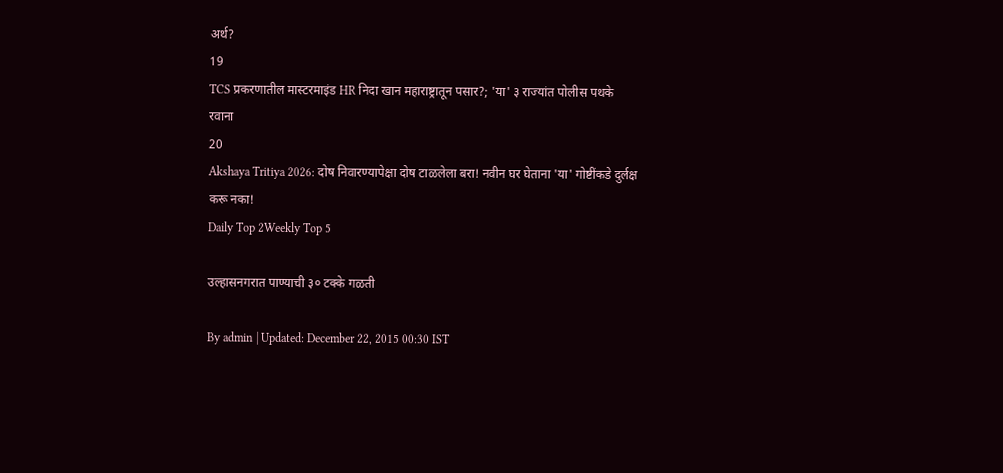अर्थ?
19
TCS प्रकरणातील मास्टरमाइंड HR निदा खान महाराष्ट्रातून पसार?; 'या' ३ राज्यांत पोलीस पथके रवाना
20
Akshaya Tritiya 2026: दोष निवारण्यापेक्षा दोष टाळलेला बरा! नवीन घर घेताना 'या' गोष्टींकडे दुर्लक्ष करू नका!
Daily Top 2Weekly Top 5

उल्हासनगरात पाण्याची ३० टक्के गळती

By admin | Updated: December 22, 2015 00:30 IST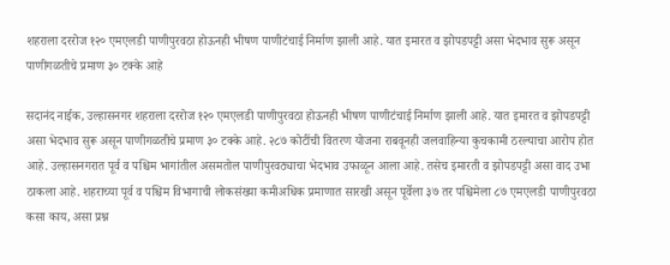शहराला दररोज १२० एमएलडी पाणीपुरवठा होऊनही भीषण पाणीटंचाई निर्माण झाली आहे. यात इमारत व झोपडपट्टी असा भेदभाव सुरू असून पाणीगळतीचे प्रमाण ३० टक्के आहे

सदानंद नाईक, उल्हासनगर शहराला दररोज १२० एमएलडी पाणीपुरवठा होऊनही भीषण पाणीटंचाई निर्माण झाली आहे. यात इमारत व झोपडपट्टी असा भेदभाव सुरू असून पाणीगळतीचे प्रमाण ३० टक्के आहे. २८७ कोटींची वितरण योजना राबवूनही जलवाहिन्या कुचकामी ठरल्याचा आरोप होत आहे. उल्हासनगरात पूर्व व पश्चिम भागांतील असमतोल पाणीपुरवठ्याचा भेदभाव उफाळून आला आहे. तसेच इमारती व झोपडपट्टी असा वाद उभा ठाकला आहे. शहराच्या पूर्व व पश्चिम विभागाची लोकसंख्या कमीअधिक प्रमाणात सारखी असून पूर्वेला ३७ तर पश्चिमेला ८७ एमएलडी पाणीपुरवठा कसा काय, असा प्रश्न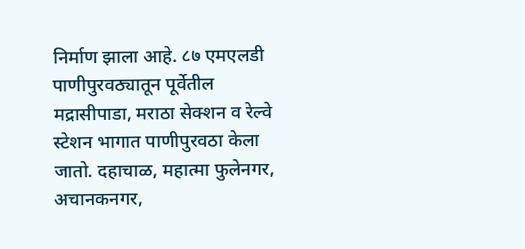निर्माण झाला आहे. ८७ एमएलडी पाणीपुरवठ्यातून पूर्वेतील मद्रासीपाडा, मराठा सेक्शन व रेल्वे स्टेशन भागात पाणीपुरवठा केला जातो. दहाचाळ, महात्मा फुलेनगर, अचानकनगर,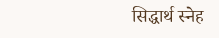सिद्धार्थ स्नेह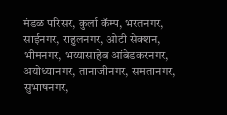मंडळ परिसर, कुर्ला कॅम्प, भरतनगर, साईनगर, राहुलनगर, ओटी सेक्शन, भीमनगर, भय्यासाहेब आंबेडकरनगर, अयोध्यानगर, तानाजीनगर, समतानगर, सुभाषनगर,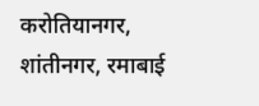करोतियानगर, शांतीनगर, रमाबाई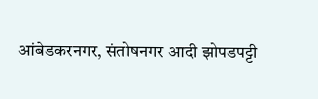आंबेडकरनगर, संतोषनगर आदी झोपडपट्टी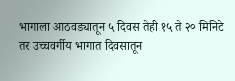भागाला आठवड्यातून ५ दिवस तेही १५ ते २० मिनिटे तर उच्चवर्गीय भागात दिवसातून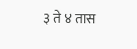३ ते ४ तास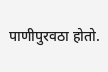पाणीपुरवठा होतो.